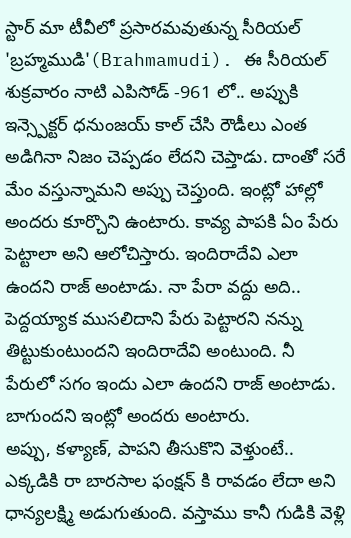స్టార్ మా టీవీలో ప్రసారమవుతున్న సీరియల్ 'బ్రహ్మముడి'(Brahmamudi). ఈ సీరియల్ శుక్రవారం నాటి ఎపిసోడ్ -961 లో.. అప్పుకి ఇన్స్పెక్టర్ ధనుంజయ్ కాల్ చేసి రౌడీలు ఎంత అడిగినా నిజం చెప్పడం లేదని చెప్తాడు. దాంతో సరే మేం వస్తున్నామని అప్పు చెప్తుంది. ఇంట్లో హాల్లో అందరు కూర్చొని ఉంటారు. కావ్య పాపకి ఏం పేరు పెట్టాలా అని ఆలోచిస్తారు. ఇందిరాదేవి ఎలా ఉందని రాజ్ అంటాడు. నా పేరా వద్దు అది.. పెద్దయ్యాక ముసలిదాని పేరు పెట్టారని నన్ను తిట్టుకుంటుందని ఇందిరాదేవి అంటుంది. నీ పేరులో సగం ఇందు ఎలా ఉందని రాజ్ అంటాడు. బాగుందని ఇంట్లో అందరు అంటారు.
అప్పు, కళ్యాణ్, పాపని తీసుకొని వెళ్తుంటే.. ఎక్కడికి రా బారసాల ఫంక్షన్ కి రావడం లేదా అని ధాన్యలక్ష్మి అడుగుతుంది. వస్తాము కానీ గుడికి వెళ్లి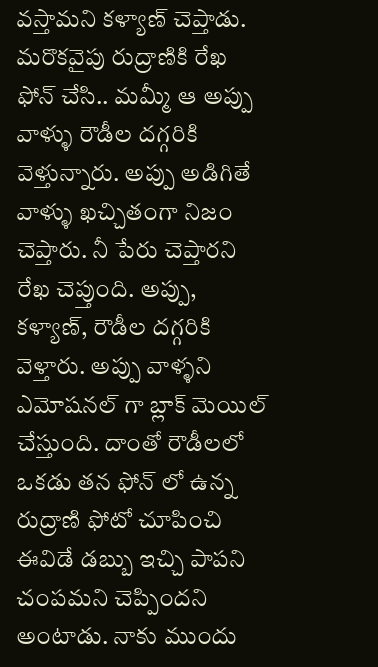వస్తామని కళ్యాణ్ చెప్తాడు. మరొకవైపు రుద్రాణికి రేఖ ఫోన్ చేసి.. మమ్మీ ఆ అప్పు వాళ్ళు రౌడీల దగ్గరికి వెళ్తున్నారు. అప్పు అడిగితే వాళ్ళు ఖచ్చితంగా నిజం చెప్తారు. నీ పేరు చెప్తారని రేఖ చెప్తుంది. అప్పు, కళ్యాణ్, రౌడీల దగ్గరికి వెళ్తారు. అప్పు వాళ్ళని ఎమోషనల్ గా బ్లాక్ మెయిల్ చేస్తుంది. దాంతో రౌడీలలో ఒకడు తన ఫోన్ లో ఉన్న రుద్రాణి ఫోటో చూపించి ఈవిడే డబ్బు ఇచ్చి పాపని చంపమని చెప్పిందని అంటాడు. నాకు ముందు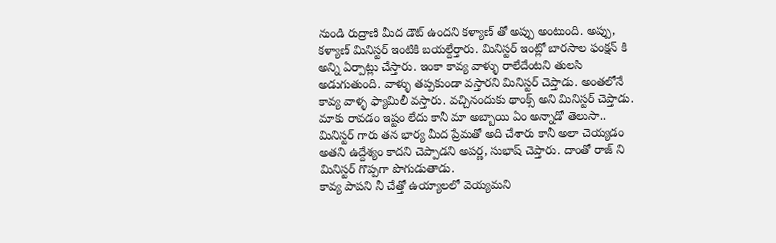నుండి రుద్రాణి మీద డౌట్ ఉందని కళ్యాణ్ తో అప్పు అంటుంది. అప్పు, కళ్యాణ్ మినిస్టర్ ఇంటికి బయల్దేర్తారు. మినిస్టర్ ఇంట్లో బారసాల ఫంక్షన్ కి అన్ని ఏర్పాట్లు చేస్తారు. ఇంకా కావ్య వాళ్ళు రాలేదేంటని తులసి అడుగుతుంది. వాళ్ళు తప్పకుండా వస్తారని మినిస్టర్ చెప్తాడు. అంతలోనే కావ్య వాళ్ళ ఫ్యామిలీ వస్తారు. వచ్చినందుకు థాంక్స్ అని మినిస్టర్ చెప్తాడు. మాకు రావడం ఇష్టం లేదు కానీ మా అబ్బాయి ఏం అన్నాడో తెలుసా.. మినిస్టర్ గారు తన భార్య మీద ప్రేమతో అది చేశారు కానీ అలా చెయ్యడం అతని ఉద్దేశ్యం కాదని చెప్పాడని అపర్ణ, సుభాష్ చెప్తారు. దాంతో రాజ్ ని మినిస్టర్ గొప్పగా పొగుడుతాడు.
కావ్య పాపని నీ చేత్తో ఉయ్యాలలో వెయ్యమని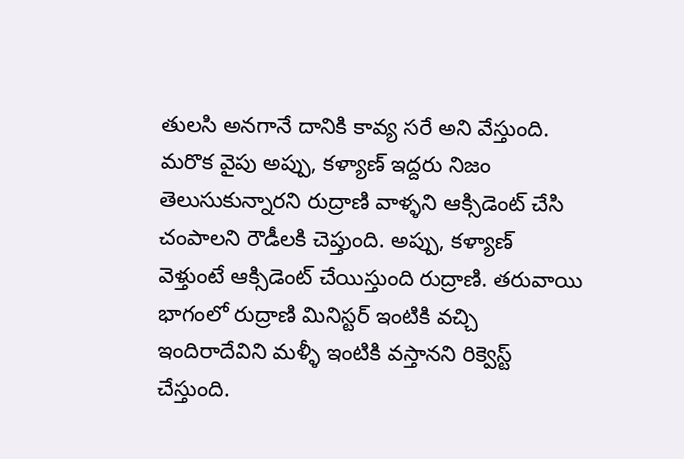తులసి అనగానే దానికి కావ్య సరే అని వేస్తుంది. మరొక వైపు అప్పు, కళ్యాణ్ ఇద్దరు నిజం తెలుసుకున్నారని రుద్రాణి వాళ్ళని ఆక్సిడెంట్ చేసి చంపాలని రౌడీలకి చెప్తుంది. అప్పు, కళ్యాణ్ వెళ్తుంటే ఆక్సిడెంట్ చేయిస్తుంది రుద్రాణి. తరువాయి భాగంలో రుద్రాణి మినిస్టర్ ఇంటికి వచ్చి ఇందిరాదేవిని మళ్ళీ ఇంటికి వస్తానని రిక్వెస్ట్ చేస్తుంది.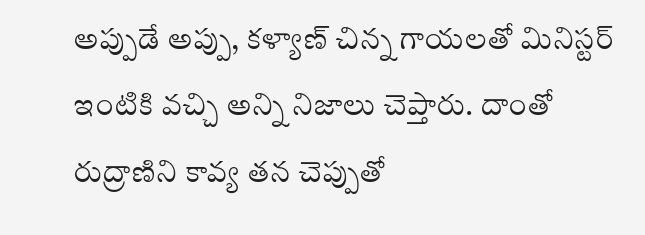అప్పుడే అప్పు, కళ్యాణ్ చిన్న గాయలతో మినిస్టర్ ఇంటికి వచ్చి అన్ని నిజాలు చెప్తారు. దాంతో రుద్రాణిని కావ్య తన చెప్పుతో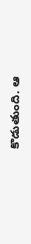కొడుతుంది. ఆ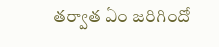తర్వాత ఏం జరిగిందో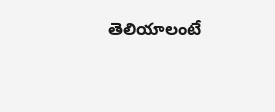తెలియాలంటే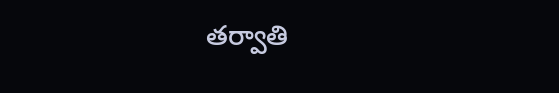తర్వాతి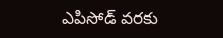ఎపిసోడ్ వరకు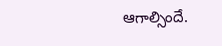ఆగాల్సిందే.